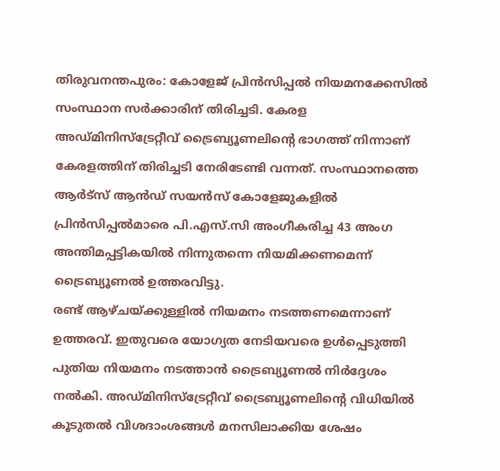തിരുവനന്തപുരം: കോളേജ് പ്രിൻസിപ്പൽ നിയമനക്കേസിൽ സംസ്ഥാന സർക്കാരിന് തിരിച്ചടി. കേരള അഡ്മിനിസ്ട്രേറ്റീവ് ട്രൈബ്യൂണലിന്റെ ഭാഗത്ത് നിന്നാണ് കേരളത്തിന് തിരിച്ചടി നേരിടേണ്ടി വന്നത്. സംസ്ഥാനത്തെ ആർട്സ് ആൻഡ് സയൻസ് കോളേജുകളിൽ പ്രിൻസിപ്പൽമാരെ പി.എസ്.സി അംഗീകരിച്ച 43 അംഗ അന്തിമപ്പട്ടികയിൽ നിന്നുതന്നെ നിയമിക്കണമെന്ന് ട്രൈബ്യൂണൽ ഉത്തരവിട്ടു.
രണ്ട് ആഴ്ചയ്ക്കുള്ളിൽ നിയമനം നടത്തണമെന്നാണ് ഉത്തരവ്. ഇതുവരെ യോഗ്യത നേടിയവരെ ഉൾപ്പെടുത്തി പുതിയ നിയമനം നടത്താൻ ട്രൈബ്യൂണൽ നിർദ്ദേശം നൽകി. അഡ്മിനിസ്ട്രേറ്റീവ് ട്രൈബ്യൂണലിന്റെ വിധിയിൽ കൂടുതൽ വിശദാംശങ്ങൾ മനസിലാക്കിയ ശേഷം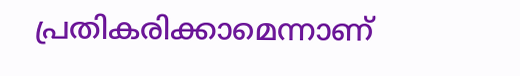പ്രതികരിക്കാമെന്നാണ്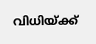വിധിയ്ക്ക്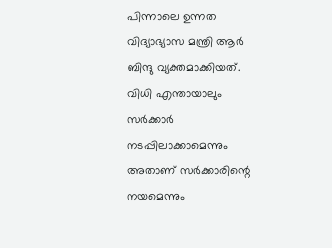പിന്നാലെ ഉന്നത വിദ്യാഭ്യാസ മന്ത്രി ആർ ബിന്ദു വ്യക്തമാക്കിയത്. വിധി എന്തായാലും സർക്കാർ നടപ്പിലാക്കാമെന്നും അതാണ് സർക്കാരിന്റെ നയമെന്നും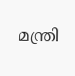മന്ത്രി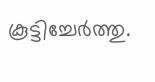കൂട്ടിച്ചേർത്തു.